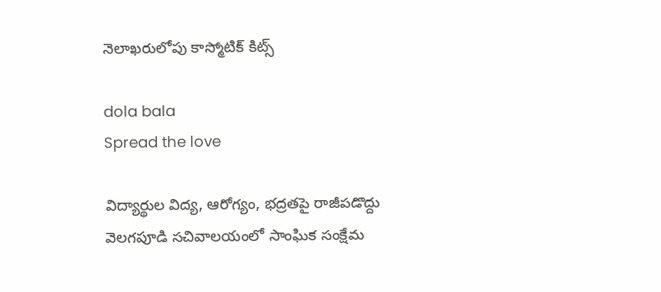నెలాఖరులోపు కాస్మోటిక్ కిట్స్

dola bala
Spread the love

విద్యార్థుల విద్య, ఆరోగ్యం, భద్రతపై రాజీపడొద్దు
వెలగపూడి సచివాలయంలో సాంఘిక సంక్షేమ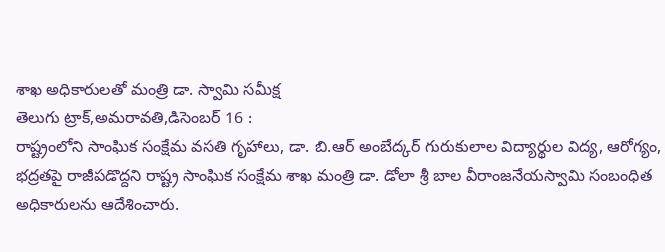శాఖ అధికారులతో మంత్రి డా. స్వామి సమీక్ష
తెలుగు ట్రాక్,అమరావతి,డిసెంబర్ 16 :
రాష్ట్రంలోని సాంఘిక సంక్షేమ వసతి గృహాలు, డా. బి.ఆర్ అంబేద్కర్ గురుకులాల విద్యార్థుల విద్య, ఆరోగ్యం, భద్రతపై రాజీపడొద్దని రాష్ట్ర సాంఘిక సంక్షేమ శాఖ మంత్రి డా. డోలా శ్రీ బాల వీరాంజనేయస్వామి సంబంధిత అధికారులను ఆదేశించారు.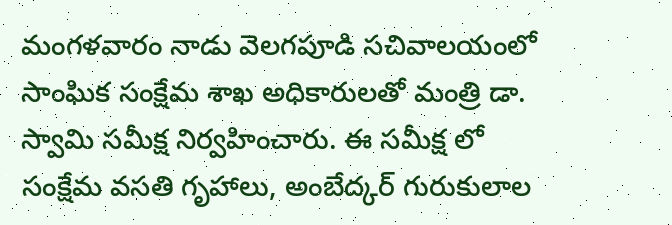మంగళవారం నాడు వెలగపూడి సచివాలయంలో సాంఘిక సంక్షేమ శాఖ అధికారులతో మంత్రి డా. స్వామి సమీక్ష నిర్వహించారు. ఈ సమీక్ష లో సంక్షేమ వసతి గృహాలు, అంబేద్కర్ గురుకులాల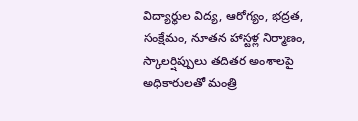విద్యార్థుల విద్య, ఆరోగ్యం, భద్రత, సంక్షేమం, నూతన హాస్టళ్ల నిర్మాణం, స్కాలర్షిప్పులు తదితర అంశాలపై అధికారులతో మంత్రి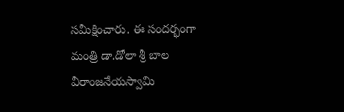సమీక్షించారు. ఈ సందర్భంగా మంత్రి డా.డోలా శ్రీ బాల వీరాంజనేయస్వామి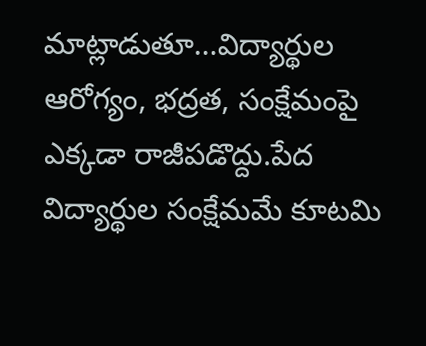మాట్లాడుతూ…విద్యార్థుల ఆరోగ్యం, భద్రత, సంక్షేమంపై ఎక్కడా రాజీపడొద్దు.పేద విద్యార్థుల సంక్షేమమే కూటమి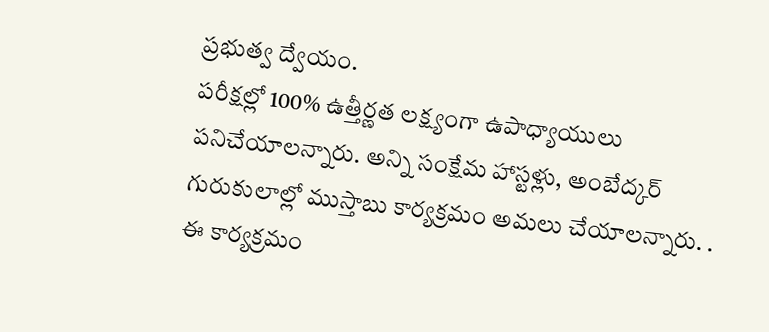ప్రభుత్వ ద్వేయం.
పరీక్షల్లో 100% ఉత్తీర్ణత లక్ష్యంగా ఉపాధ్యాయులు పనిచేయాలన్నారు. అన్ని సంక్షేమ హాస్టళ్లు, అంబేద్కర్ గురుకులాల్లో ముస్తాబు కార్యక్రమం అమలు చేయాలన్నారు. . ఈ కార్యక్రమం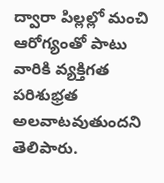ద్వారా పిల్లల్లో మంచి ఆరోగ్యంతో పాటు వారికి వ్యక్తిగత పరిశుభ్రత అలవాటవుతుందని తెలిపారు.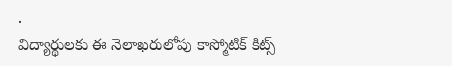.
విద్యార్థులకు ఈ నెలాఖరులోపు కాస్మోటిక్ కిట్స్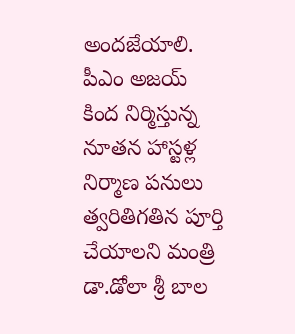అందజేయాలి. పీఎం అజయ్ కింద నిర్మిస్తున్న నూతన హాస్టళ్ల నిర్మాణ పనులు త్వరితిగతిన పూర్తి చేయాలని మంత్రి డా.డోలా శ్రీ బాల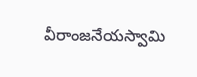వీరాంజనేయస్వామి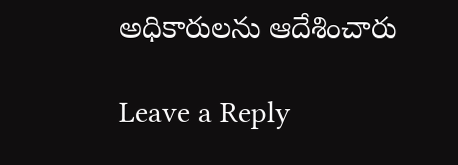అధికారులను ఆదేశించారు

Leave a Reply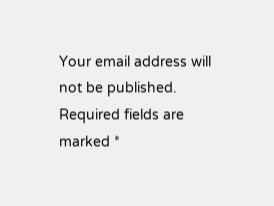Your email address will not be published. Required fields are marked *